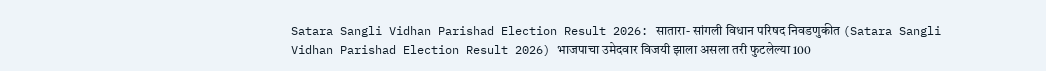Satara Sangli Vidhan Parishad Election Result 2026: सातारा- सांगली विधान परिषद निवडणुकीत (Satara Sangli Vidhan Parishad Election Result 2026) भाजपाचा उमेदवार विजयी झाला असला तरी फुटलेल्या 100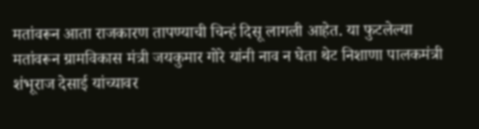मतांवरून आता राजकारण तापण्याची चिन्हं दिसू लागली आहेत. या फुटलेल्या मतांवरून ग्रामविकास मंत्री जयकुमार गोरे यांनी नाव न घेता थेट निशाणा पालकमंत्री शंभूराज देसाई यांच्यावर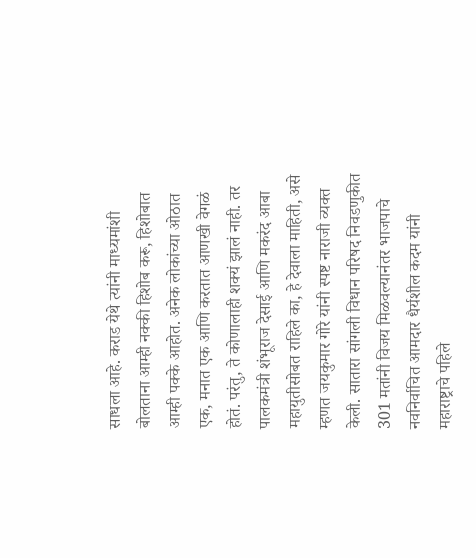साधला आहे. कराड येथे त्यांनी माध्यमांशी बोलताना आम्ही नक्की हिशोब करू, हिशोबात आम्ही पक्के आहोत. अनेक लोकांच्या ओठात एक, मनात एक आणि करतात आणखी वेगळं होतं. परंतु, ते कोणालाही शक्यं झालं नाही. तर पालकमंत्री शंभूराज देसाई आणि मकरंद आबा महायुतीसोबत राहिले का, हे देवाला माहिती, असे म्हणत जयकुमार गोरे यांनी स्पष्ट नाराजी व्यक्त केली. सातारा सांगली विधान परिषद निवडणुकीत 301 मतांनी विजय मिळवल्यानंतर भाजपाचे नवनिर्वाचित आमदार धैर्यशील कदम यांनी महाराष्ट्राचे पहिले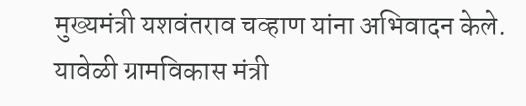मुख्यमंत्री यशवंतराव चव्हाण यांना अभिवादन केले. यावेळी ग्रामविकास मंत्री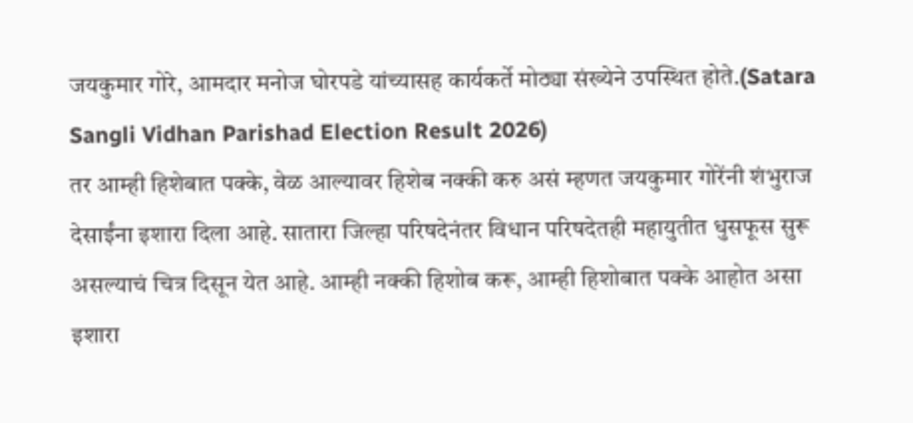जयकुमार गोरे, आमदार मनोज घोरपडे यांच्यासह कार्यकर्ते मोठ्या संख्येने उपस्थित होते.(Satara Sangli Vidhan Parishad Election Result 2026)
तर आम्ही हिशेबात पक्के, वेळ आल्यावर हिशेब नक्की करु असं म्हणत जयकुमार गोरेंनी शंभुराज देसाईंना इशारा दिला आहे. सातारा जिल्हा परिषदेनंतर विधान परिषदेतही महायुतीत धुसफूस सुरू असल्याचं चित्र दिसून येत आहे. आम्ही नक्की हिशोब करू, आम्ही हिशोबात पक्के आहोत असा इशारा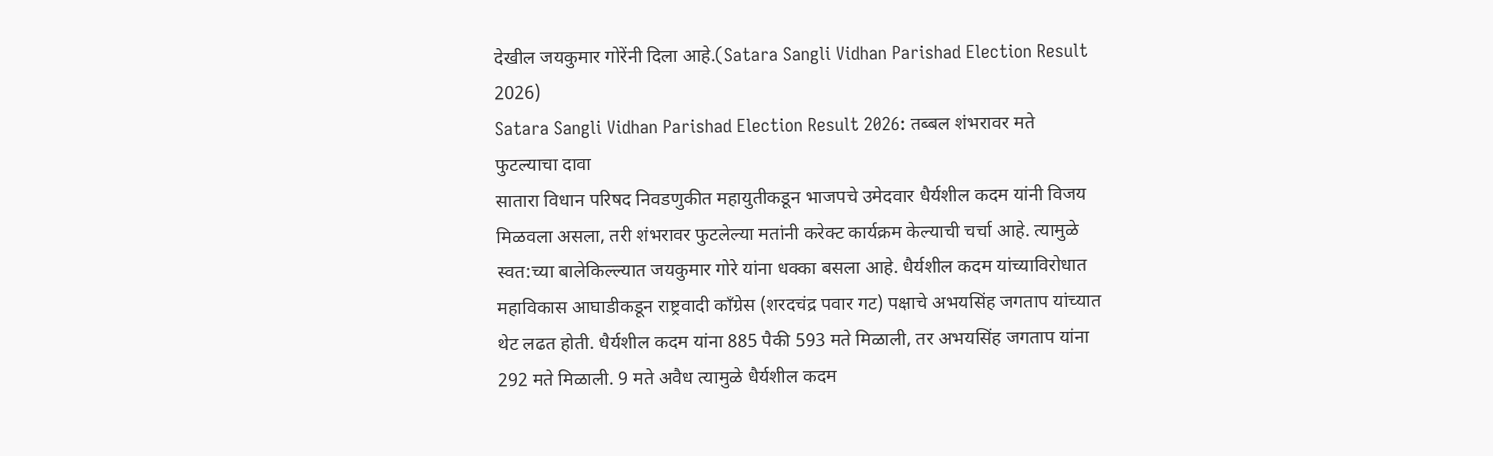देखील जयकुमार गोरेंनी दिला आहे.(Satara Sangli Vidhan Parishad Election Result 2026)
Satara Sangli Vidhan Parishad Election Result 2026: तब्बल शंभरावर मते फुटल्याचा दावा
सातारा विधान परिषद निवडणुकीत महायुतीकडून भाजपचे उमेदवार धैर्यशील कदम यांनी विजय मिळवला असला, तरी शंभरावर फुटलेल्या मतांनी करेक्ट कार्यक्रम केल्याची चर्चा आहे. त्यामुळे स्वत:च्या बालेकिल्ल्यात जयकुमार गोरे यांना धक्का बसला आहे. धैर्यशील कदम यांच्याविरोधात महाविकास आघाडीकडून राष्ट्रवादी काँग्रेस (शरदचंद्र पवार गट) पक्षाचे अभयसिंह जगताप यांच्यात थेट लढत होती. धैर्यशील कदम यांना 885 पैकी 593 मते मिळाली, तर अभयसिंह जगताप यांना 292 मते मिळाली. 9 मते अवैध त्यामुळे धैर्यशील कदम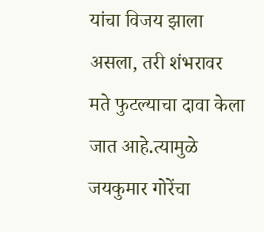यांचा विजय झाला असला, तरी शंभरावर मते फुटल्याचा दावा केला जात आहे.त्यामुळे जयकुमार गोरेंचा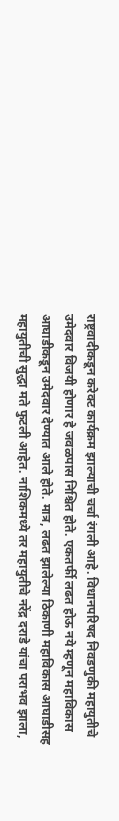राष्ट्रवादीकडून करेक्ट कार्यक्रम झाल्याची चर्चा रंगली आहे. विधानपरिषद निवडणुकी महायुतीचे उमेदवार विजयी होणार हे जवळपास निश्चित होते. एकतर्फी लढत होऊ नये म्हणून महाविकास आघाडीकडून उमेदवार देण्यात आले होते. मात्र, लढत झालेल्या ठिकाणी महाविकास आघाडीसह महायुतीची सुद्धा मते फुटली आहेत. नाशिकमध्ये तर महायुतीचे नरेंद्र दराडे यांचा पराभव झाला,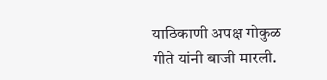याठिकाणी अपक्ष गोकुळ गीते यांनी बाजी मारली.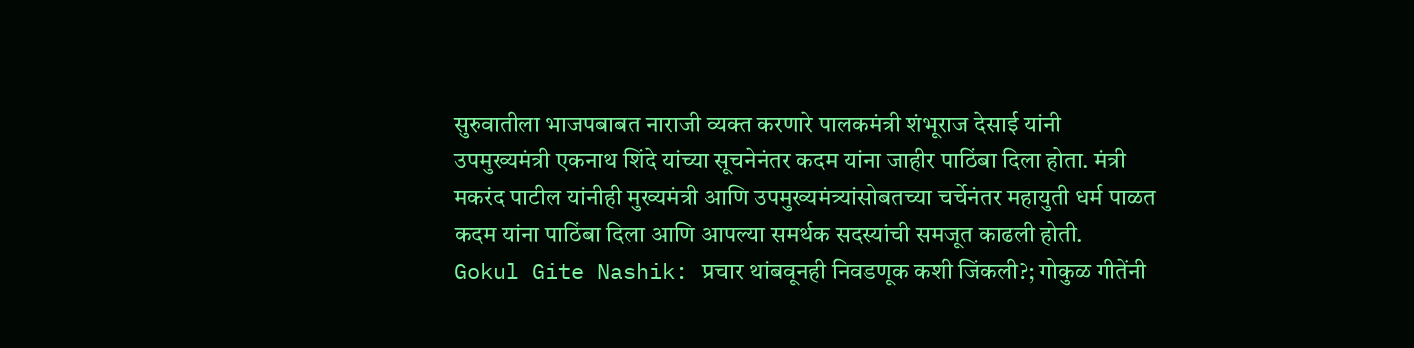सुरुवातीला भाजपबाबत नाराजी व्यक्त करणारे पालकमंत्री शंभूराज देसाई यांनी उपमुख्यमंत्री एकनाथ शिंदे यांच्या सूचनेनंतर कदम यांना जाहीर पाठिंबा दिला होता. मंत्री मकरंद पाटील यांनीही मुख्यमंत्री आणि उपमुख्यमंत्र्यांसोबतच्या चर्चेनंतर महायुती धर्म पाळत कदम यांना पाठिंबा दिला आणि आपल्या समर्थक सदस्यांची समजूत काढली होती.
Gokul Gite Nashik: प्रचार थांबवूनही निवडणूक कशी जिंकली?; गोकुळ गीतेंनी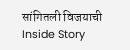सांगितली विजयाची Inside Story